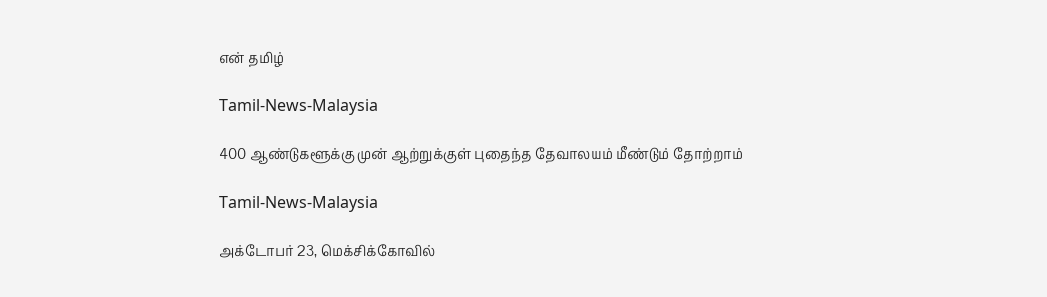என் தமிழ்

Tamil-News-Malaysia

400 ஆண்டுகளூக்கு முன் ஆற்றுக்குள் புதைந்த தேவாலயம் மீண்டும் தோற்றாம்

Tamil-News-Malaysia

அக்டோபர் 23, மெக்சிக்கோவில்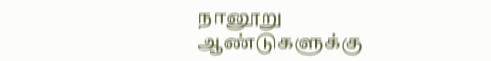நானூறு ஆண்டுகளுக்கு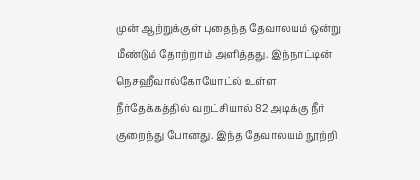முன் ஆற்றுக்குள் புதைந்த தேவாலயம் ஒன்று மீண்டும் தோற்றாம் அளித்தது. இந்நாட்டின் நெசஹீவால்கோயோட்ல் உள்ள நீர்தேக்கத்தில் வறட்சியால் 82 அடிக்கு நீர் குறைந்து போனது. இந்த தேவாலயம் நூற்றி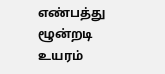எண்பத்து ழூன்றடி உயரம்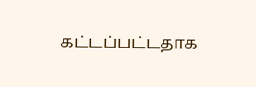கட்டப்பட்டதாக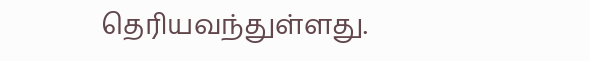தெரியவந்துள்ளது.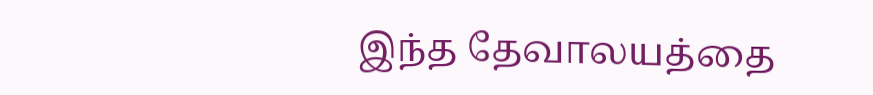இந்த தேவாலயத்தை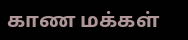காண மக்கள்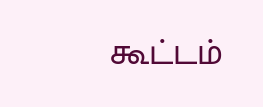கூட்டம்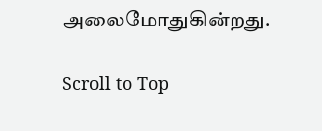அலைமோதுகின்றது.

Scroll to Top